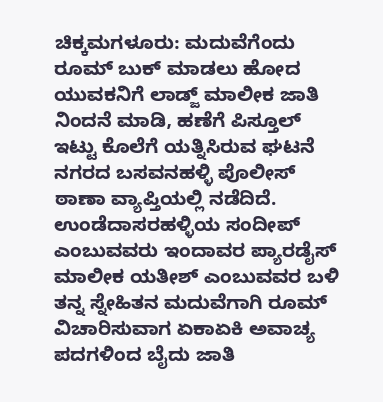ಚಿಕ್ಕಮಗಳೂರು: ಮದುವೆಗೆಂದು ರೂಮ್ ಬುಕ್ ಮಾಡಲು ಹೋದ ಯುವಕನಿಗೆ ಲಾಡ್ಜ್ ಮಾಲೀಕ ಜಾತಿ ನಿಂದನೆ ಮಾಡಿ, ಹಣೆಗೆ ಪಿಸ್ತೂಲ್ ಇಟ್ಟು ಕೊಲೆಗೆ ಯತ್ನಿಸಿರುವ ಘಟನೆ ನಗರದ ಬಸವನಹಳ್ಳಿ ಪೊಲೀಸ್ ಠಾಣಾ ವ್ಯಾಪ್ತಿಯಲ್ಲಿ ನಡೆದಿದೆ.
ಉಂಡೆದಾಸರಹಳ್ಳಿಯ ಸಂದೀಪ್ ಎಂಬುವವರು ಇಂದಾವರ ಪ್ಯಾರಡೈಸ್ ಮಾಲೀಕ ಯತೀಶ್ ಎಂಬುವವರ ಬಳಿ ತನ್ನ ಸ್ನೇಹಿತನ ಮದುವೆಗಾಗಿ ರೂಮ್ ವಿಚಾರಿಸುವಾಗ ಏಕಾಏಕಿ ಅವಾಚ್ಯ ಪದಗಳಿಂದ ಬೈದು ಜಾತಿ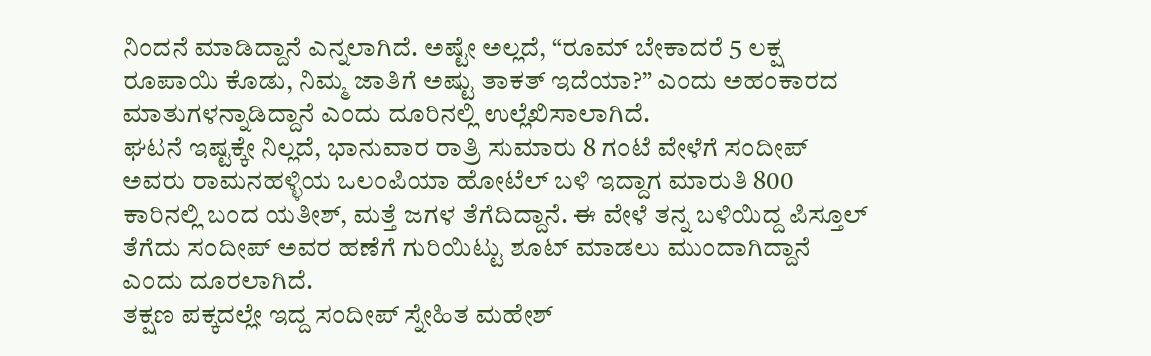ನಿಂದನೆ ಮಾಡಿದ್ದಾನೆ ಎನ್ನಲಾಗಿದೆ. ಅಷ್ಟೇ ಅಲ್ಲದೆ, “ರೂಮ್ ಬೇಕಾದರೆ 5 ಲಕ್ಷ ರೂಪಾಯಿ ಕೊಡು, ನಿಮ್ಮ ಜಾತಿಗೆ ಅಷ್ಟು ತಾಕತ್ ಇದೆಯಾ?” ಎಂದು ಅಹಂಕಾರದ ಮಾತುಗಳನ್ನಾಡಿದ್ದಾನೆ ಎಂದು ದೂರಿನಲ್ಲಿ ಉಲ್ಲೆಖಿಸಾಲಾಗಿದೆ.
ಘಟನೆ ಇಷ್ಟಕ್ಕೇ ನಿಲ್ಲದೆ, ಭಾನುವಾರ ರಾತ್ರಿ ಸುಮಾರು 8 ಗಂಟೆ ವೇಳೆಗೆ ಸಂದೀಪ್ ಅವರು ರಾಮನಹಳ್ಳಿಯ ಒಲಂಪಿಯಾ ಹೋಟೆಲ್ ಬಳಿ ಇದ್ದಾಗ ಮಾರುತಿ 800 ಕಾರಿನಲ್ಲಿ ಬಂದ ಯತೀಶ್, ಮತ್ತೆ ಜಗಳ ತೆಗೆದಿದ್ದಾನೆ. ಈ ವೇಳೆ ತನ್ನ ಬಳಿಯಿದ್ದ ಪಿಸ್ತೂಲ್ ತೆಗೆದು ಸಂದೀಪ್ ಅವರ ಹಣೆಗೆ ಗುರಿಯಿಟ್ಟು ಶೂಟ್ ಮಾಡಲು ಮುಂದಾಗಿದ್ದಾನೆ ಎಂದು ದೂರಲಾಗಿದೆ.
ತಕ್ಷಣ ಪಕ್ಕದಲ್ಲೇ ಇದ್ದ ಸಂದೀಪ್ ಸ್ನೇಹಿತ ಮಹೇಶ್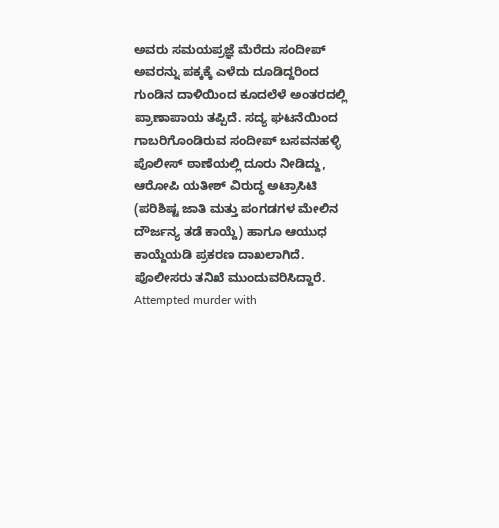ಅವರು ಸಮಯಪ್ರಜ್ಞೆ ಮೆರೆದು ಸಂದೀಪ್ ಅವರನ್ನು ಪಕ್ಕಕ್ಕೆ ಎಳೆದು ದೂಡಿದ್ದರಿಂದ ಗುಂಡಿನ ದಾಳಿಯಿಂದ ಕೂದಲೆಳೆ ಅಂತರದಲ್ಲಿ ಪ್ರಾಣಾಪಾಯ ತಪ್ಪಿದೆ. ಸದ್ಯ ಘಟನೆಯಿಂದ ಗಾಬರಿಗೊಂಡಿರುವ ಸಂದೀಪ್ ಬಸವನಹಳ್ಳಿ ಪೊಲೀಸ್ ಠಾಣೆಯಲ್ಲಿ ದೂರು ನೀಡಿದ್ದು, ಆರೋಪಿ ಯತೀಶ್ ವಿರುದ್ಧ ಅಟ್ರಾಸಿಟಿ (ಪರಿಶಿಷ್ಟ ಜಾತಿ ಮತ್ತು ಪಂಗಡಗಳ ಮೇಲಿನ ದೌರ್ಜನ್ಯ ತಡೆ ಕಾಯ್ದೆ) ಹಾಗೂ ಆಯುಧ ಕಾಯ್ದೆಯಡಿ ಪ್ರಕರಣ ದಾಖಲಾಗಿದೆ. ಪೊಲೀಸರು ತನಿಖೆ ಮುಂದುವರಿಸಿದ್ದಾರೆ.
Attempted murder with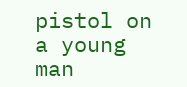pistol on a young man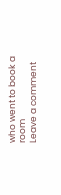who went to book a room
Leave a comment